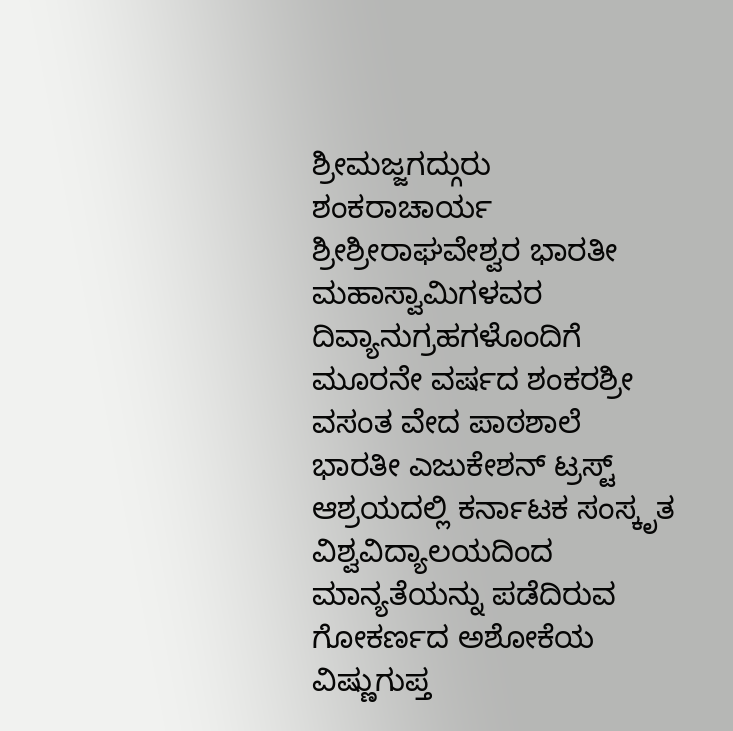ಶ್ರೀಮಜ್ಜಗದ್ಗುರು ಶಂಕರಾಚಾರ್ಯ ಶ್ರೀಶ್ರೀರಾಘವೇಶ್ವರ ಭಾರತೀ ಮಹಾಸ್ವಾಮಿಗಳವರ ದಿವ್ಯಾನುಗ್ರಹಗಳೊಂದಿಗೆ ಮೂರನೇ ವರ್ಷದ ಶಂಕರಶ್ರೀ ವಸಂತ ವೇದ ಪಾಠಶಾಲೆ ಭಾರತೀ ಎಜುಕೇಶನ್ ಟ್ರಸ್ಟ್ ಆಶ್ರಯದಲ್ಲಿ ಕರ್ನಾಟಕ ಸಂಸ್ಕೃತ ವಿಶ್ವವಿದ್ಯಾಲಯದಿಂದ ಮಾನ್ಯತೆಯನ್ನು ಪಡೆದಿರುವ ಗೋಕರ್ಣದ ಅಶೋಕೆಯ ವಿಷ್ಣುಗುಪ್ತ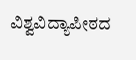ವಿಶ್ವವಿದ್ಯಾಪೀಠದ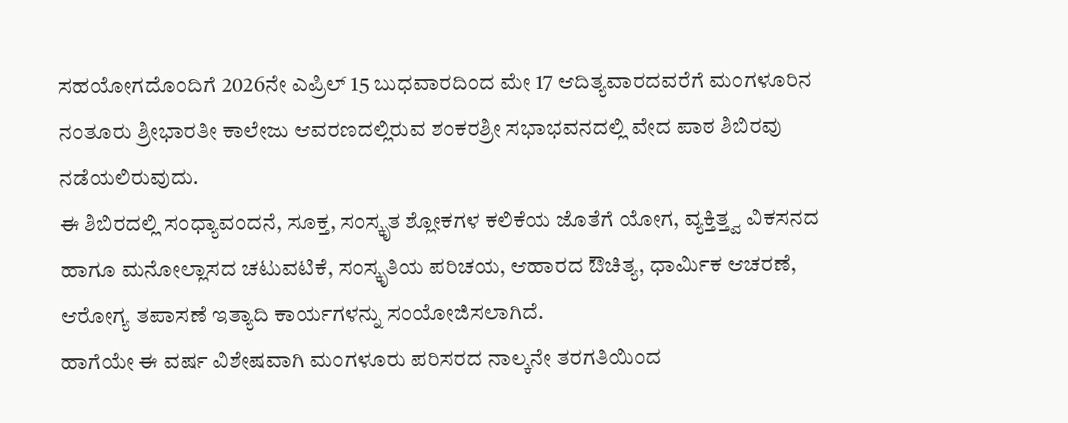ಸಹಯೋಗದೊಂದಿಗೆ 2026ನೇ ಎಪ್ರಿಲ್ 15 ಬುಧವಾರದಿಂದ ಮೇ 17 ಆದಿತ್ಯವಾರದವರೆಗೆ ಮಂಗಳೂರಿನ ನಂತೂರು ಶ್ರೀಭಾರತೀ ಕಾಲೇಜು ಆವರಣದಲ್ಲಿರುವ ಶಂಕರಶ್ರೀ ಸಭಾಭವನದಲ್ಲಿ ವೇದ ಪಾಠ ಶಿಬಿರವು ನಡೆಯಲಿರುವುದು.
ಈ ಶಿಬಿರದಲ್ಲಿ ಸಂಧ್ಯಾವಂದನೆ, ಸೂಕ್ತ, ಸಂಸ್ಕೃತ ಶ್ಲೋಕಗಳ ಕಲಿಕೆಯ ಜೊತೆಗೆ ಯೋಗ, ವ್ಯಕ್ತಿತ್ತ್ವ ವಿಕಸನದ ಹಾಗೂ ಮನೋಲ್ಲಾಸದ ಚಟುವಟಿಕೆ, ಸಂಸ್ಕೃತಿಯ ಪರಿಚಯ, ಆಹಾರದ ಔಚಿತ್ಯ, ಧಾರ್ಮಿಕ ಆಚರಣೆ, ಆರೋಗ್ಯ ತಪಾಸಣೆ ಇತ್ಯಾದಿ ಕಾರ್ಯಗಳನ್ನು ಸಂಯೋಜಿಸಲಾಗಿದೆ.
ಹಾಗೆಯೇ ಈ ವರ್ಷ ವಿಶೇಷವಾಗಿ ಮಂಗಳೂರು ಪರಿಸರದ ನಾಲ್ಕನೇ ತರಗತಿಯಿಂದ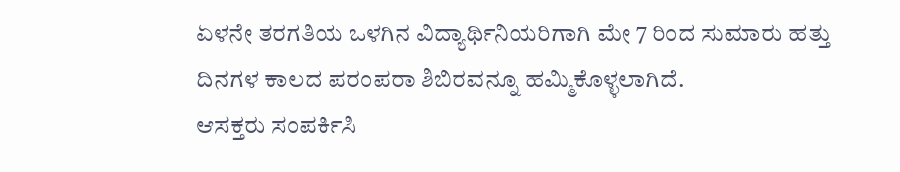ಏಳನೇ ತರಗತಿಯ ಒಳಗಿನ ವಿದ್ಯಾರ್ಥಿನಿಯರಿಗಾಗಿ ಮೇ 7 ರಿಂದ ಸುಮಾರು ಹತ್ತು ದಿನಗಳ ಕಾಲದ ಪರಂಪರಾ ಶಿಬಿರವನ್ನೂ ಹಮ್ಮಿಕೊಳ್ಳಲಾಗಿದೆ.
ಆಸಕ್ತರು ಸಂಪರ್ಕಿಸಿ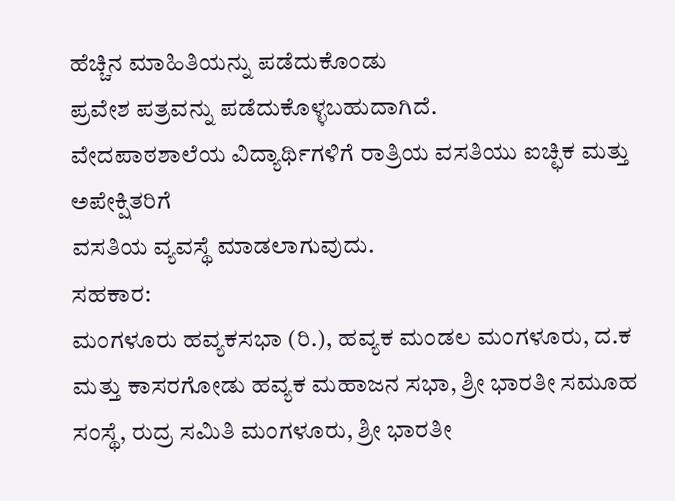ಹೆಚ್ಚಿನ ಮಾಹಿತಿಯನ್ನು ಪಡೆದುಕೊಂಡು
ಪ್ರವೇಶ ಪತ್ರವನ್ನು ಪಡೆದುಕೊಳ್ಳಬಹುದಾಗಿದೆ.
ವೇದಪಾಠಶಾಲೆಯ ವಿದ್ಯಾರ್ಥಿಗಳಿಗೆ ರಾತ್ರಿಯ ವಸತಿಯು ಐಚ್ಛಿಕ ಮತ್ತು ಅಪೇಕ್ಷಿತರಿಗೆ
ವಸತಿಯ ವ್ಯವಸ್ಥೆ ಮಾಡಲಾಗುವುದು.
ಸಹಕಾರ:
ಮಂಗಳೂರು ಹವ್ಯಕಸಭಾ (ರಿ.), ಹವ್ಯಕ ಮಂಡಲ ಮಂಗಳೂರು, ದ.ಕ ಮತ್ತು ಕಾಸರಗೋಡು ಹವ್ಯಕ ಮಹಾಜನ ಸಭಾ, ಶ್ರೀ ಭಾರತೀ ಸಮೂಹ ಸಂಸ್ಥೆ, ರುದ್ರ ಸಮಿತಿ ಮಂಗಳೂರು, ಶ್ರೀ ಭಾರತೀ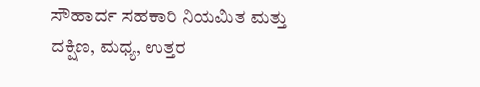ಸೌಹಾರ್ದ ಸಹಕಾರಿ ನಿಯಮಿತ ಮತ್ತು ದಕ್ಷಿಣ, ಮಧ್ಯ, ಉತ್ತರ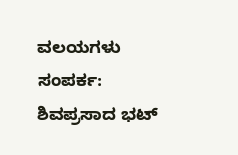ವಲಯಗಳು
ಸಂಪರ್ಕ:
ಶಿವಪ್ರಸಾದ ಭಟ್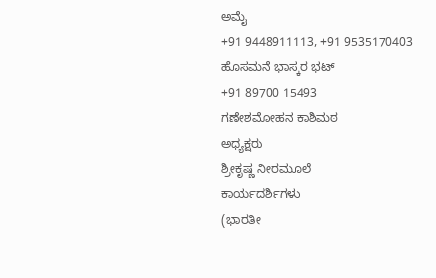ಅಮೈ
+91 9448911113, +91 9535170403
ಹೊಸಮನೆ ಭಾಸ್ಕರ ಭಟ್
+91 89700 15493
ಗಣೇಶಮೋಹನ ಕಾಶಿಮಠ
ಅಧ್ಯಕ್ಷರು
ಶ್ರೀಕೃಷ್ಣ ನೀರಮೂಲೆ
ಕಾರ್ಯದರ್ಶಿಗಳು
(ಭಾರತೀ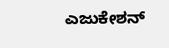ಎಜುಕೇಶನ್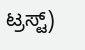ಟ್ರಸ್ಟ್)